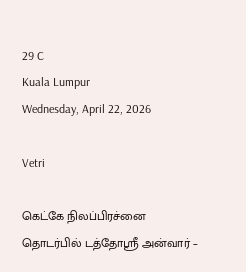29 C
Kuala Lumpur
Wednesday, April 22, 2026

Vetri

கெட்கே நிலப்பிரச்னை தொடர்பில் டத்தோஸ்ரீ அன்வார் –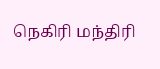நெகிரி மந்திரி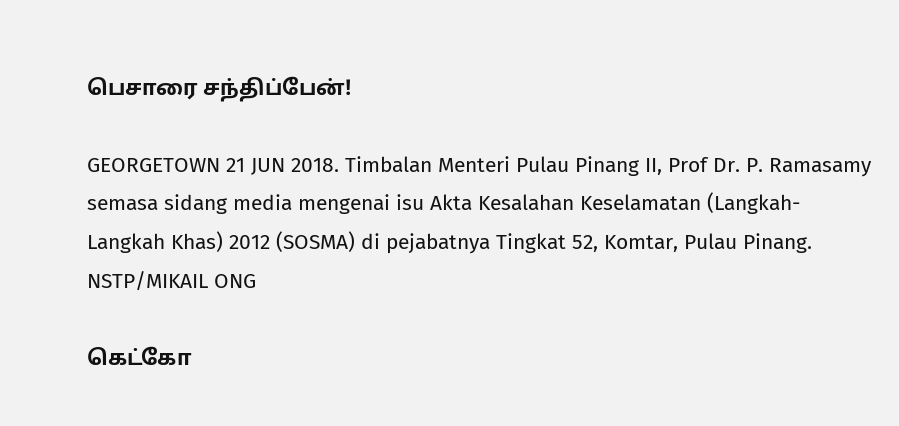பெசாரை சந்திப்பேன்!

GEORGETOWN 21 JUN 2018. Timbalan Menteri Pulau Pinang II, Prof Dr. P. Ramasamy semasa sidang media mengenai isu Akta Kesalahan Keselamatan (Langkah-Langkah Khas) 2012 (SOSMA) di pejabatnya Tingkat 52, Komtar, Pulau Pinang. NSTP/MIKAIL ONG

கெட்கோ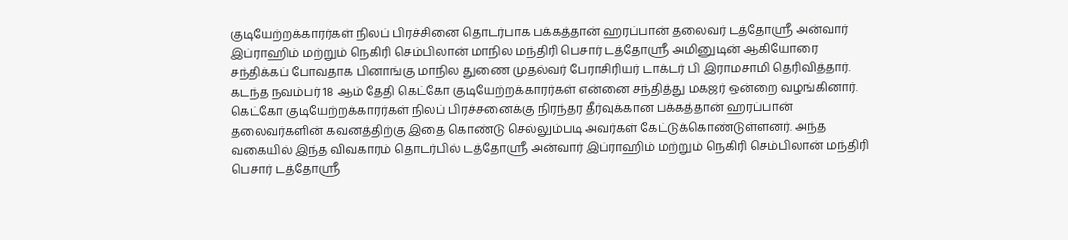குடியேற்றக்காரர்கள் நிலப் பிரச்சினை தொடர்பாக பக்கத்தான் ஹரப்பான் தலைவர் டத்தோஸ்ரீ அன்வார் இப்ராஹிம் மற்றும் நெகிரி செம்பிலான் மாநில மந்திரி பெசார் டத்தோஸ்ரீ அமினுடின் ஆகியோரை சந்திக்கப் போவதாக பினாங்கு மாநில துணை முதல்வர் பேராசிரியர் டாக்டர் பி இராமசாமி தெரிவித்தார். கடந்த நவம்பர் 18 ஆம் தேதி கெட்கோ குடியேற்றக்காரர்கள் என்னை சந்தித்து மகஜர் ஒன்றை வழங்கினார். கெட்கோ குடியேற்றக்காரர்கள் நிலப் பிரச்சனைக்கு நிரந்தர தீர்வுக்கான பக்கத்தான் ஹரப்பான் தலைவர்களின் கவனத்திற்கு இதை கொண்டு செல்லும்படி அவர்கள் கேட்டுக்கொண்டுள்ளனர். அந்த வகையில் இந்த விவகாரம் தொடர்பில் டத்தோஸ்ரீ அன்வார் இப்ராஹிம் மற்றும் நெகிரி செம்பிலான் மந்திரி பெசார் டத்தோஸ்ரீ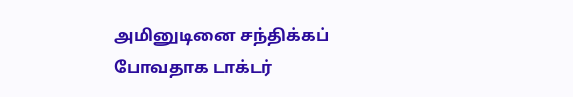அமினுடினை சந்திக்கப் போவதாக டாக்டர்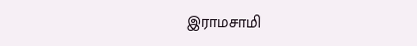இராமசாமி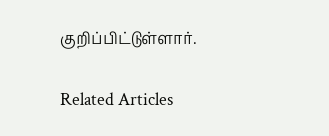குறிப்பிட்டுள்ளார்.

Related Articles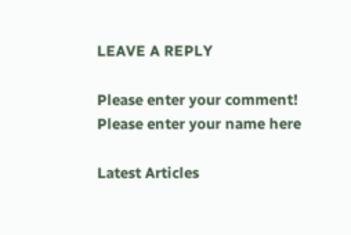LEAVE A REPLY

Please enter your comment!
Please enter your name here

Latest Articles